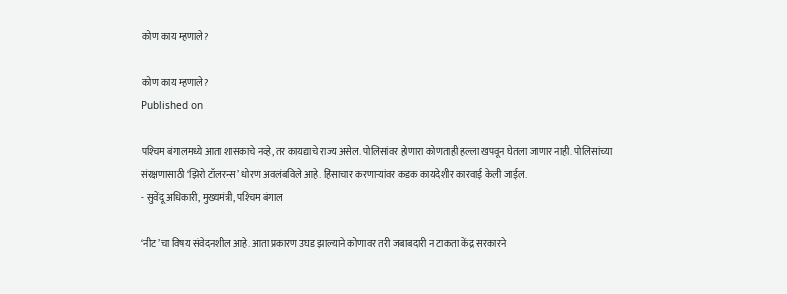कोण काय म्हणाले?

कोण काय म्हणाले?
Published on

पश्‍चिम बंगालमध्ये आता शासकाचे नव्हे, तर कायद्याचे राज्य असेल. पोलिसांवर होणारा कोणताही हल्ला खपवून घेतला जाणार नाही. पोलिसांच्या संरक्षणासाठी ‘झिरो टॉलरन्स’ धोरण अवलंबविले आहे. हिंसाचार करणाऱ्यांवर कडक कायदेशीर कारवाई केली जाईल.
- सुवेंदू अधिकारी, मुख्यमंत्री, पश्‍चिम बंगाल

‘नीट’चा विषय संवेदनशील आहे. आता प्रकारण उघड झाल्याने कोणावर तरी जबाबदारी न टाकता केंद्र सरकारने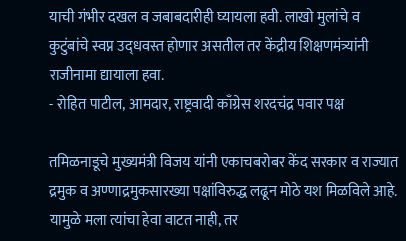याची गंभीर दखल व जबाबदारीही घ्यायला हवी. लाखो मुलांचे व कुटुंबांचे स्वप्न उद्‍धवस्त होणार असतील तर केंद्रीय शिक्षणमंत्र्यांनी राजीनामा द्यायाला हवा.
- रोहित पाटील, आमदार, राष्ट्रवादी काँग्रेस शरदचंद्र पवार पक्ष

तमिळनाडूचे मुख्यमंत्री विजय यांनी एकाचबरोबर केंद सरकार व राज्यात द्रमुक व अण्णाद्रमुकसारख्या पक्षांविरुद्ध लढून मोठे यश मिळविले आहे. यामुळे मला त्यांचा हेवा वाटत नाही, तर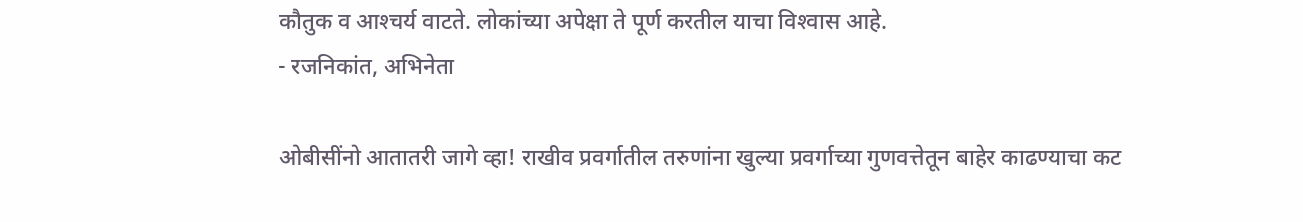कौतुक व आश्‍चर्य वाटते. लोकांच्या अपेक्षा ते पूर्ण करतील याचा विश्‍वास आहे.
- रजनिकांत, अभिनेता

ओबीसींनो आतातरी जागे व्हा! राखीव प्रवर्गातील तरुणांना खुल्या प्रवर्गाच्या गुणवत्तेतून बाहेर काढण्याचा कट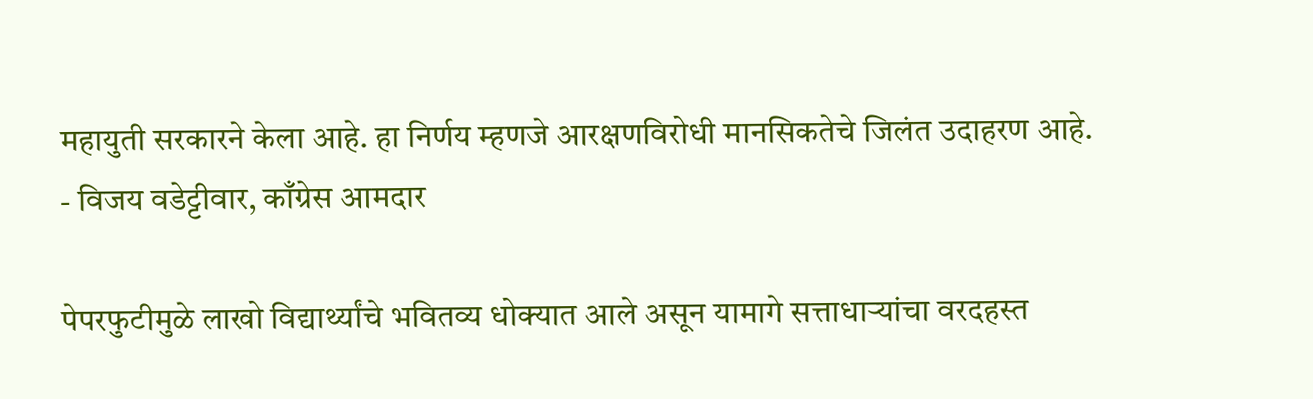महायुती सरकारने केला आहे. हा निर्णय म्हणजे आरक्षणविरोधी मानसिकतेचे जिलंत उदाहरण आहे.
- विजय वडेट्टीवार, काँग्रेस आमदार

पेपरफुटीमुळे लाखो विद्यार्थ्यांचे भवितव्य धोक्यात आले असून यामागे सत्ताधाऱ्यांचा वरदहस्त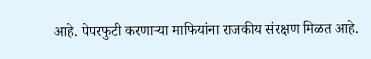आहे. पेपरफुटी करणाऱ्या माफियांना राजकीय संरक्षण मिळत आहे.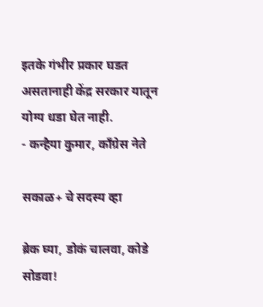इतके गंभीर प्रकार घडत असतानाही केंद्र सरकार यातून योग्य धडा घेत नाही.
- कन्हैया कुमार, काँग्रेस नेते

सकाळ+ चे सदस्य व्हा

ब्रेक घ्या, डोकं चालवा, कोडे सोडवा!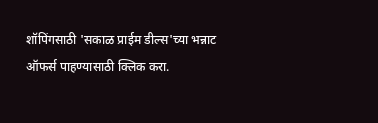शॉपिंगसाठी 'सकाळ प्राईम डील्स'च्या भन्नाट ऑफर्स पाहण्यासाठी क्लिक करा.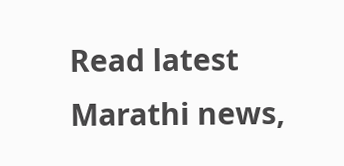Read latest Marathi news,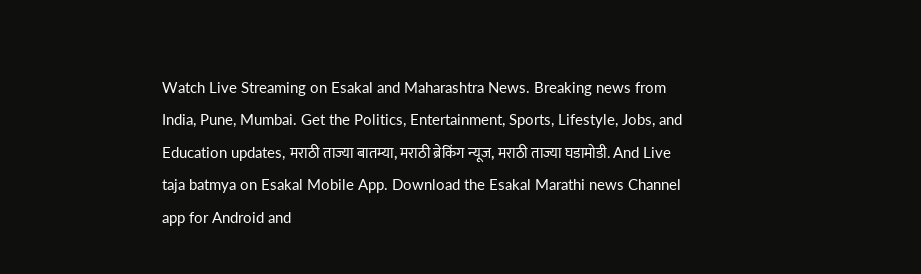Watch Live Streaming on Esakal and Maharashtra News. Breaking news from India, Pune, Mumbai. Get the Politics, Entertainment, Sports, Lifestyle, Jobs, and Education updates, मराठी ताज्या बातम्या, मराठी ब्रेकिंग न्यूज, मराठी ताज्या घडामोडी. And Live taja batmya on Esakal Mobile App. Download the Esakal Marathi news Channel app for Android and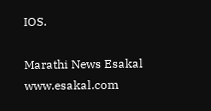IOS.

Marathi News Esakal
www.esakal.com